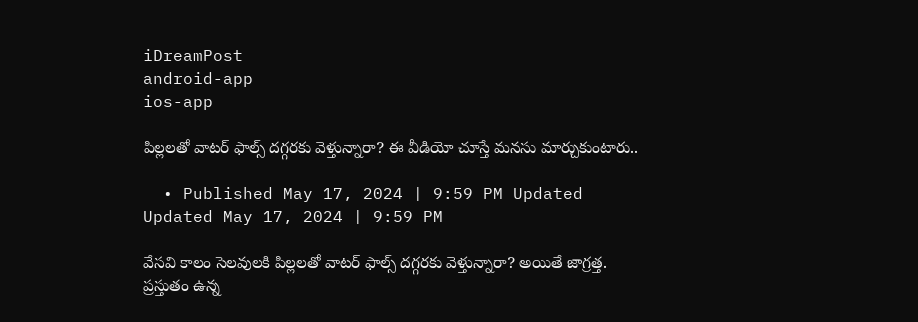iDreamPost
android-app
ios-app

పిల్లలతో వాటర్ ఫాల్స్ దగ్గరకు వెళ్తున్నారా? ఈ వీడియో చూస్తే మనసు మార్చుకుంటారు..

  • Published May 17, 2024 | 9:59 PM Updated Updated May 17, 2024 | 9:59 PM

వేసవి కాలం సెలవులకి పిల్లలతో వాటర్ ఫాల్స్ దగ్గరకు వెళ్తున్నారా? అయితే జాగ్రత్త. ప్రస్తుతం ఉన్న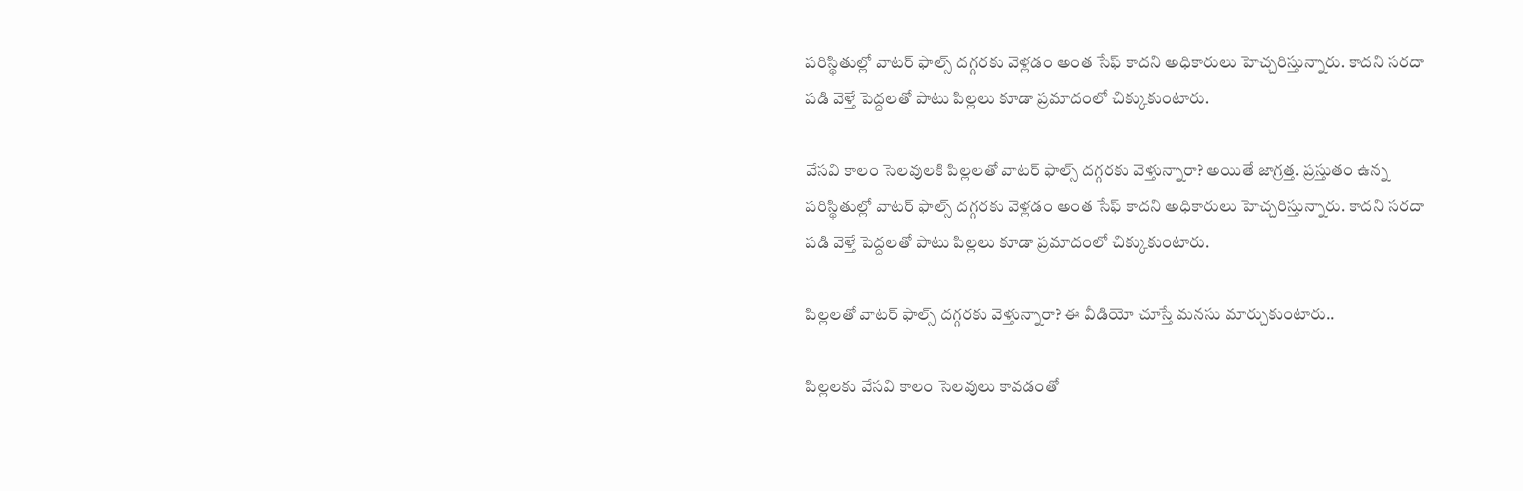పరిస్థితుల్లో వాటర్ ఫాల్స్ దగ్గరకు వెళ్లడం అంత సేఫ్ కాదని అధికారులు హెచ్చరిస్తున్నారు. కాదని సరదా పడి వెళ్తే పెద్దలతో పాటు పిల్లలు కూడా ప్రమాదంలో చిక్కుకుంటారు.

వేసవి కాలం సెలవులకి పిల్లలతో వాటర్ ఫాల్స్ దగ్గరకు వెళ్తున్నారా? అయితే జాగ్రత్త. ప్రస్తుతం ఉన్న పరిస్థితుల్లో వాటర్ ఫాల్స్ దగ్గరకు వెళ్లడం అంత సేఫ్ కాదని అధికారులు హెచ్చరిస్తున్నారు. కాదని సరదా పడి వెళ్తే పెద్దలతో పాటు పిల్లలు కూడా ప్రమాదంలో చిక్కుకుంటారు.

పిల్లలతో వాటర్ ఫాల్స్ దగ్గరకు వెళ్తున్నారా? ఈ వీడియో చూస్తే మనసు మార్చుకుంటారు..

పిల్లలకు వేసవి కాలం సెలవులు కావడంతో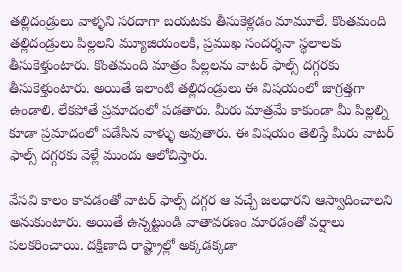తల్లిదండ్రులు వాళ్ళని సరదాగా బయటకు తీసుకెళ్లడం మామూలే. కొంతమంది తల్లిదండ్రులు పిల్లలని మ్యూజియంలకి, ప్రముఖ సందర్శనా స్థలాలకు తీసుకెళ్తుంటారు. కొంతమంది మాత్రం పిల్లలను వాటర్ ఫాల్స్ దగ్గరకు తీసుకెళ్తుంటారు. అయితే ఇలాంటి తల్లిదండ్రులు ఈ విషయంలో జాగ్రత్తగా ఉండాలి. లేకపోతే ప్రమాదంలో పడతారు. మీరు మాత్రమే కాకుండా మీ పిల్లల్ని కూడా ప్రమాదంలో పడేసిన వాళ్ళు అవుతారు. ఈ విషయం తెలిస్తే మీరు వాటర్ ఫాల్స్ దగ్గరకు వెళ్లే ముందు ఆలోచిస్తారు.

వేసవి కాలం కావడంతో వాటర్ ఫాల్స్ దగ్గర ఆ వచ్చే జలధారని ఆస్వాదించాలని అనుకుంటారు. అయితే ఉన్నట్టుండి వాతావరణం మారడంతో వర్షాలు పలకరించాయి. దక్షిణాది రాష్ట్రాల్లో అక్కడక్కడా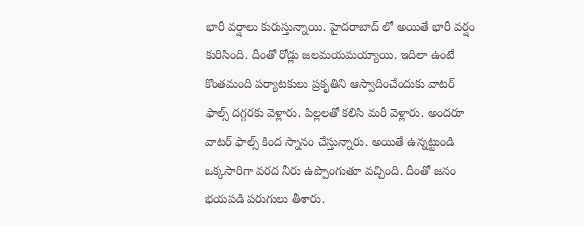భారీ వర్షాలు కురుస్తున్నాయి. హైదరాబాద్ లో అయితే భారీ వర్షం కురిసింది. దీంతో రోడ్లు జలమయమయ్యాయి. ఇదిలా ఉంటే కొంతమంది పర్యాటకులు ప్రకృతిని ఆస్వాదించేందుకు వాటర్ ఫాల్స్ దగ్గరకు వెళ్లారు. పిల్లలతో కలిసి మరీ వెళ్లారు. అందరూ వాటర్ ఫాల్స్ కింద స్నానం చేస్తున్నారు. అయితే ఉన్నట్టుండి ఒక్కసారిగా వరద నీరు ఉప్పొంగుతూ వచ్చింది. దీంతో జనం భయపడి పరుగులు తీశారు.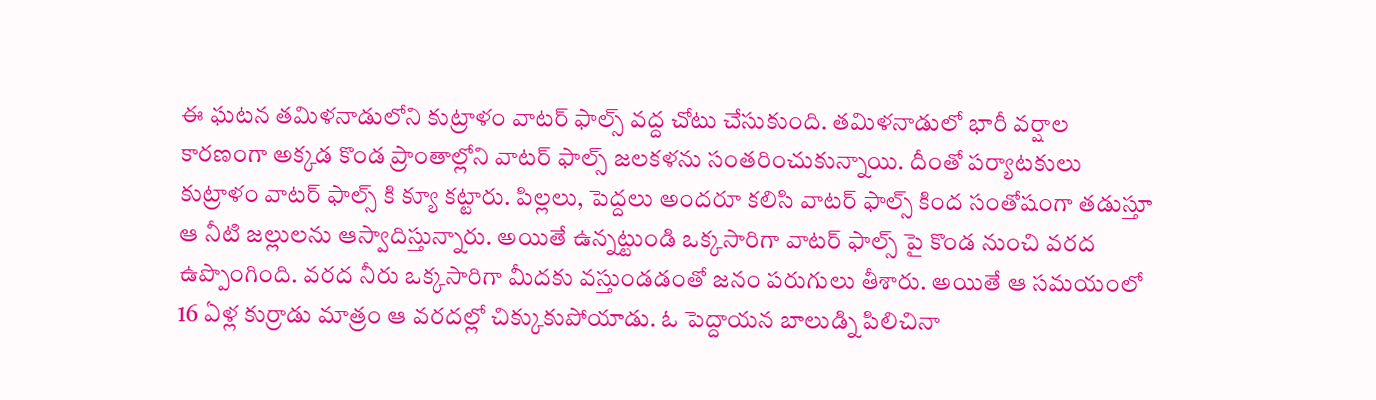ఈ ఘటన తమిళనాడులోని కుట్రాళం వాటర్ ఫాల్స్ వద్ద చోటు చేసుకుంది. తమిళనాడులో భారీ వర్షాల కారణంగా అక్కడ కొండ ప్రాంతాల్లోని వాటర్ ఫాల్స్ జలకళను సంతరించుకున్నాయి. దీంతో పర్యాటకులు కుట్రాళం వాటర్ ఫాల్స్ కి క్యూ కట్టారు. పిల్లలు, పెద్దలు అందరూ కలిసి వాటర్ ఫాల్స్ కింద సంతోషంగా తడుస్తూ ఆ నీటి జల్లులను ఆస్వాదిస్తున్నారు. అయితే ఉన్నట్టుండి ఒక్కసారిగా వాటర్ ఫాల్స్ పై కొండ నుంచి వరద ఉప్పొంగింది. వరద నీరు ఒక్కసారిగా మీదకు వస్తుండడంతో జనం పరుగులు తీశారు. అయితే ఆ సమయంలో 16 ఏళ్ల కుర్రాడు మాత్రం ఆ వరదల్లో చిక్కుకుపోయాడు. ఓ పెద్దాయన బాలుడ్ని పిలిచినా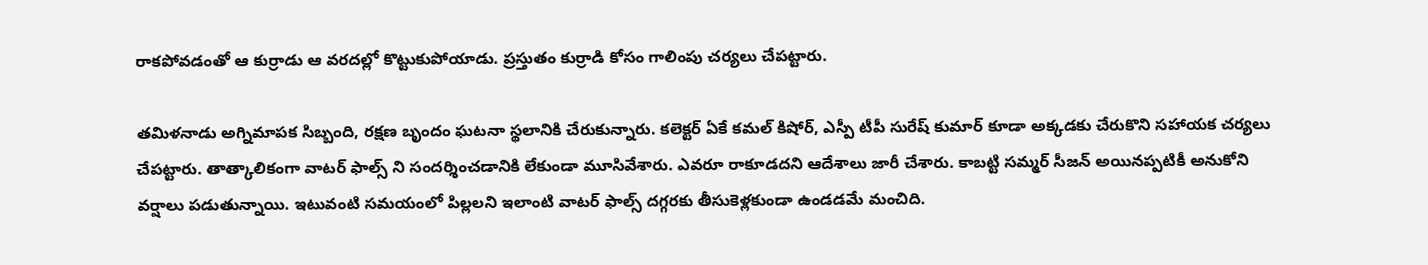రాకపోవడంతో ఆ కుర్రాడు ఆ వరదల్లో కొట్టుకుపోయాడు. ప్రస్తుతం కుర్రాడి కోసం గాలింపు చర్యలు చేపట్టారు.

తమిళనాడు అగ్నిమాపక సిబ్బంది, రక్షణ బృందం ఘటనా స్థలానికి చేరుకున్నారు. కలెక్టర్ ఏకే కమల్ కిషోర్, ఎస్పీ టీపీ సురేష్ కుమార్ కూడా అక్కడకు చేరుకొని సహాయక చర్యలు చేపట్టారు. తాత్కాలికంగా వాటర్ ఫాల్స్ ని సందర్శించడానికి లేకుండా మూసివేశారు. ఎవరూ రాకూడదని ఆదేశాలు జారీ చేశారు. కాబట్టి సమ్మర్ సీజన్ అయినప్పటికీ అనుకోని వర్షాలు పడుతున్నాయి. ఇటువంటి సమయంలో పిల్లలని ఇలాంటి వాటర్ ఫాల్స్ దగ్గరకు తీసుకెళ్లకుండా ఉండడమే మంచిది.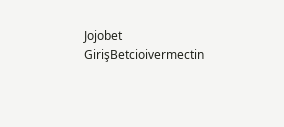Jojobet GirişBetcioivermectin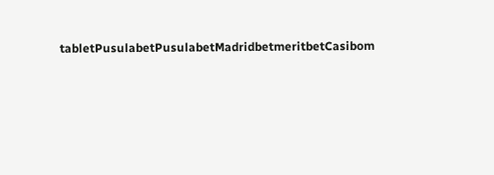tabletPusulabetPusulabetMadridbetmeritbetCasibom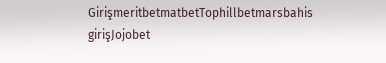GirişmeritbetmatbetTophillbetmarsbahis girişJojobet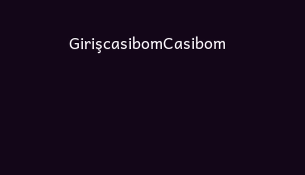GirişcasibomCasibom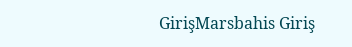GirişMarsbahis Giriş